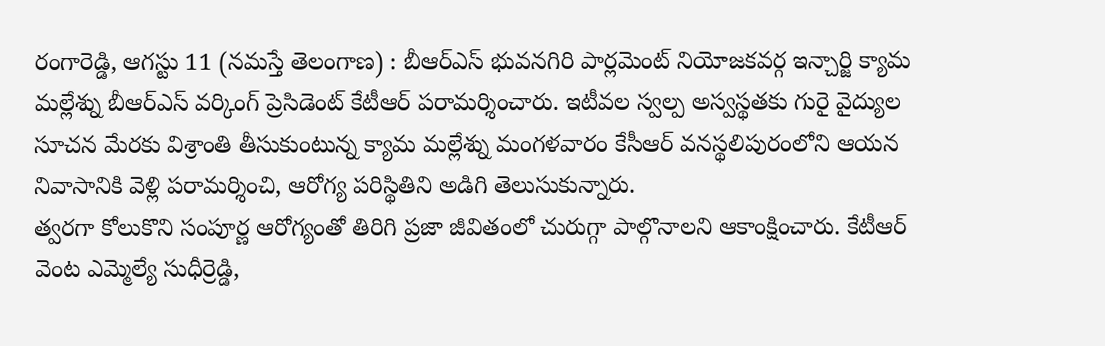రంగారెడ్డి, ఆగస్టు 11 (నమస్తే తెలంగాణ) : బీఆర్ఎస్ భువనగిరి పార్లమెంట్ నియోజకవర్గ ఇన్చార్జి క్యామ మల్లేశ్ను బీఆర్ఎస్ వర్కింగ్ ప్రెసిడెంట్ కేటీఆర్ పరామర్శించారు. ఇటీవల స్వల్ప అస్వస్థతకు గురై వైద్యుల సూచన మేరకు విశ్రాంతి తీసుకుంటున్న క్యామ మల్లేశ్ను మంగళవారం కేసీఆర్ వనస్థలిపురంలోని ఆయన నివాసానికి వెళ్లి పరామర్శించి, ఆరోగ్య పరిస్థితిని అడిగి తెలుసుకున్నారు.
త్వరగా కోలుకొని సంపూర్ణ ఆరోగ్యంతో తిరిగి ప్రజా జీవితంలో చురుగ్గా పాల్గొనాలని ఆకాంక్షించారు. కేటీఆర్ వెంట ఎమ్మెల్యే సుధీర్రెడ్డి,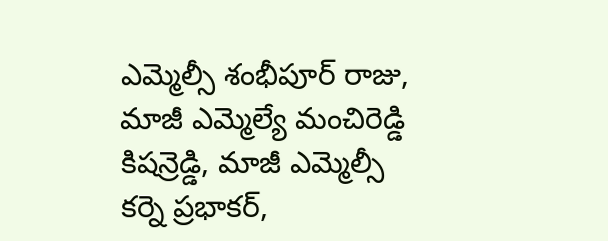ఎమ్మెల్సీ శంభీపూర్ రాజు, మాజీ ఎమ్మెల్యే మంచిరెడ్డి కిషన్రెడ్డి, మాజీ ఎమ్మెల్సీ కర్నె ప్రభాకర్,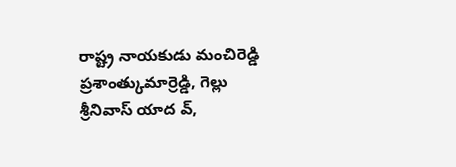రాష్ట్ర నాయకుడు మంచిరెడ్డి ప్రశాంత్కుమార్రెడ్డి, గెల్లు శ్రీనివాస్ యాద వ్,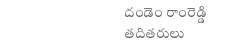దండెం రాంరెడ్డి తదితరులు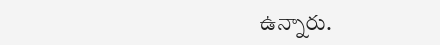ఉన్నారు.